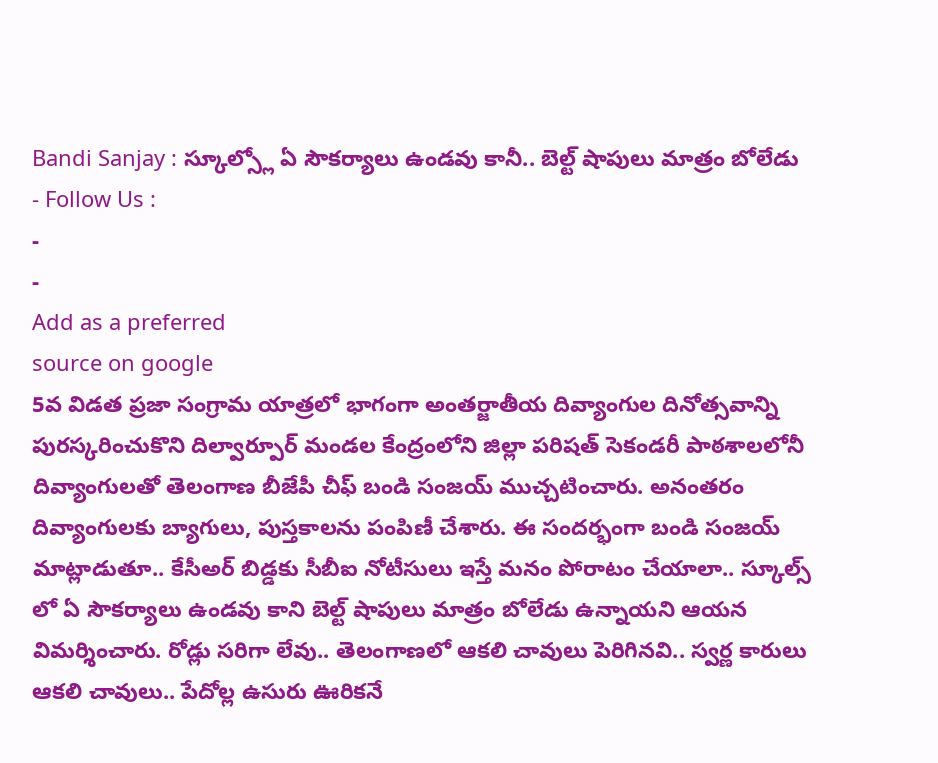Bandi Sanjay : స్కూల్స్లో ఏ సౌకర్యాలు ఉండవు కానీ.. బెల్ట్ షాపులు మాత్రం బోలేడు
- Follow Us :
-
-
Add as a preferred
source on google
5వ విడత ప్రజా సంగ్రామ యాత్రలో భాగంగా అంతర్జాతీయ దివ్యాంగుల దినోత్సవాన్ని పురస్కరించుకొని దిల్వార్పూర్ మండల కేంద్రంలోని జిల్లా పరిషత్ సెకండరీ పాఠశాలలోనీ దివ్యాంగులతో తెలంగాణ బీజేపీ చీఫ్ బండి సంజయ్ ముచ్చటించారు. అనంతరం దివ్యాంగులకు బ్యాగులు, పుస్తకాలను పంపిణీ చేశారు. ఈ సందర్భంగా బండి సంజయ్ మాట్లాడుతూ.. కేసీఅర్ బిడ్డకు సీబీఐ నోటీసులు ఇస్తే మనం పోరాటం చేయాలా.. స్కూల్స్ లో ఏ సౌకర్యాలు ఉండవు కాని బెల్ట్ షాపులు మాత్రం బోలేడు ఉన్నాయని ఆయన విమర్శించారు. రోడ్లు సరిగా లేవు.. తెలంగాణలో ఆకలి చావులు పెరిగినవి.. స్వర్ణ కారులు ఆకలి చావులు.. పేదోల్ల ఉసురు ఊరికనే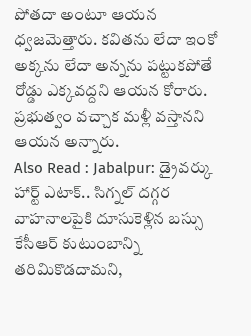పోతదా అంటూ ఆయన ధ్వజమెత్తారు. కవితను లేదా ఇంకో అక్కను లేదా అన్నను పట్టుకపోతే రోడ్డు ఎక్కవద్దని ఆయన కోరారు. ప్రభుత్వం వచ్చాక మళ్లీ వస్తానని ఆయన అన్నారు.
Also Read : Jabalpur: డ్రైవర్కు హార్ట్ ఎటాక్.. సిగ్నల్ దగ్గర వాహనాలపైకి దూసుకెళ్లిన బస్సు
కేసీఆర్ కుటుంబాన్ని తరిమికొడదామని,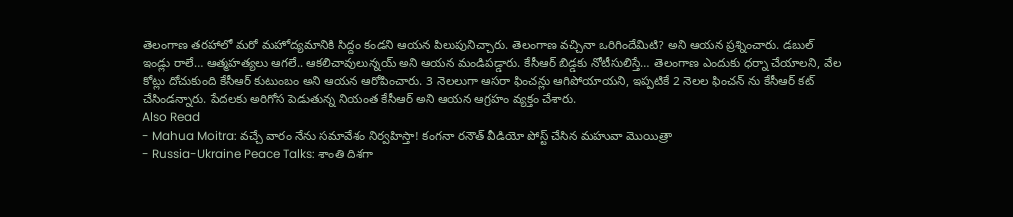తెలంగాణ తరహాలో మరో మహోద్యమానికి సిద్దం కండని ఆయన పిలుపునిచ్చారు. తెలంగాణ వచ్చినా ఒరిగిందేమిటి? అని ఆయన ప్రశ్నించారు. డబుల్ ఇండ్లు రాలే… ఆత్మహత్యలు ఆగలే.. ఆకలిచావులున్నయ్ అని ఆయన మండిపడ్డారు. కేసీఆర్ బిడ్డకు నోటీసులిస్తే… తెలంగాణ ఎందుకు ధర్నా చేయాలని, వేల కోట్లు దోచుకుంది కేసీఆర్ కుటుంబం అని ఆయన ఆరోపించారు. 3 నెలలుగా ఆసరా ఫించన్లు ఆగిపోయాయని, ఇప్పటికే 2 నెలల ఫించన్ ను కేసీఆర్ కట్ చేసిండన్నారు. పేదలకు అరిగోస పెడుతున్న నియంత కేసీఆర్ అని ఆయన ఆగ్రహం వ్యక్తం చేశారు.
Also Read
- Mahua Moitra: వచ్చే వారం నేను సమావేశం నిర్వహిస్తా! కంగనా రనౌత్ వీడియో పోస్ట్ చేసిన మహువా మొయిత్రా
- Russia-Ukraine Peace Talks: శాంతి దిశగా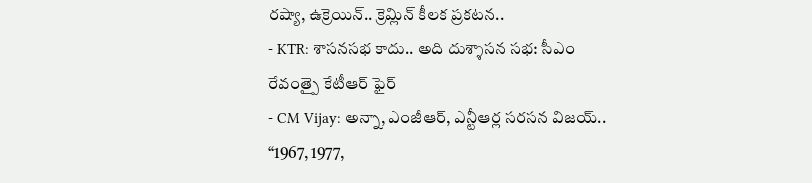రష్యా, ఉక్రెయిన్.. క్రెమ్లిన్ కీలక ప్రకటన..
- KTR: శాసనసభ కాదు.. అది దుశ్శాసన సభ: సీఎం రేవంత్పై కేటీఆర్ ఫైర్
- CM Vijay: అన్నా, ఎంజీఆర్, ఎన్టీఆర్ల సరసన విజయ్.. “1967, 1977,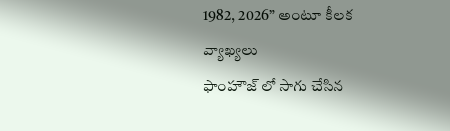1982, 2026” అంటూ కీలక వ్యాఖ్యలు
ఫాంహౌజ్ లో సాగు చేసిన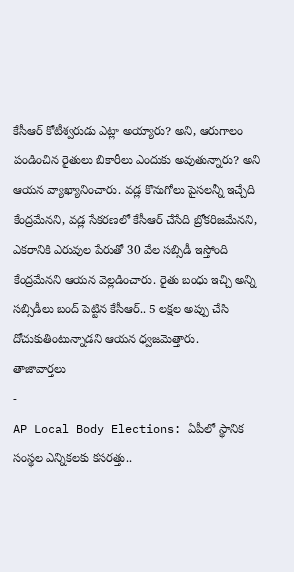కేసీఆర్ కోటీశ్వరుడు ఎట్లా అయ్యారు? అని, ఆరుగాలం పండించిన రైతులు బికారీలు ఎందుకు అవుతున్నారు? అని ఆయన వ్యాఖ్యానించారు. వడ్ల కొనుగోలు పైసలన్నీ ఇచ్చేది కేంద్రమేనని, వడ్ల సేకరణలో కేసీఆర్ చేసేది బ్రోకరిజమేనని, ఎకరానికి ఎరువుల పేరుతో 30 వేల సబ్సిడీ ఇస్తోంది కేంద్రమేనని ఆయన వెల్లడించారు. రైతు బంధు ఇచ్చి అన్ని సబ్సిడీలు బంద్ పెట్టిన కేసీఆర్.. 5 లక్షల అప్పు చేసి దోచుకుతింటున్నాడని ఆయన ధ్వజమెత్తారు.
తాజావార్తలు
-
AP Local Body Elections: ఏపీలో స్థానిక సంస్థల ఎన్నికలకు కసరత్తు..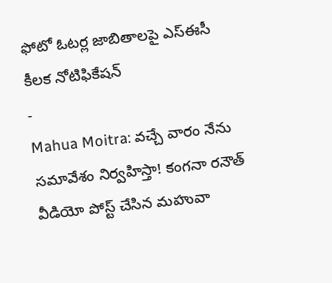ఫోటో ఓటర్ల జాబితాలపై ఎస్ఈసీ కీలక నోటిఫికేషన్
-
Mahua Moitra: వచ్చే వారం నేను సమావేశం నిర్వహిస్తా! కంగనా రనౌత్ వీడియో పోస్ట్ చేసిన మహువా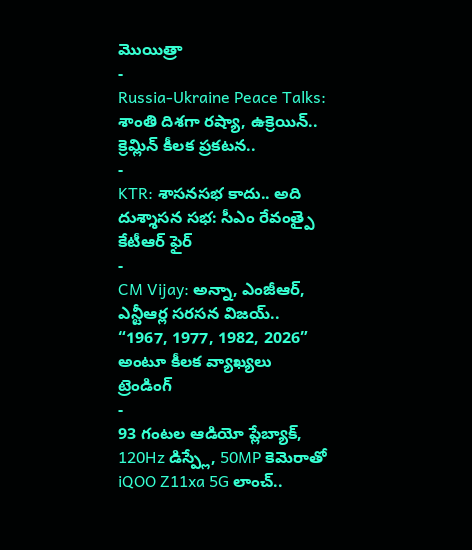మొయిత్రా
-
Russia-Ukraine Peace Talks: శాంతి దిశగా రష్యా, ఉక్రెయిన్.. క్రెమ్లిన్ కీలక ప్రకటన..
-
KTR: శాసనసభ కాదు.. అది దుశ్శాసన సభ: సీఎం రేవంత్పై కేటీఆర్ ఫైర్
-
CM Vijay: అన్నా, ఎంజీఆర్, ఎన్టీఆర్ల సరసన విజయ్.. “1967, 1977, 1982, 2026” అంటూ కీలక వ్యాఖ్యలు
ట్రెండింగ్
-
93 గంటల ఆడియో ప్లేబ్యాక్, 120Hz డిస్ప్లే, 50MP కెమెరాతో iQOO Z11xa 5G లాంచ్..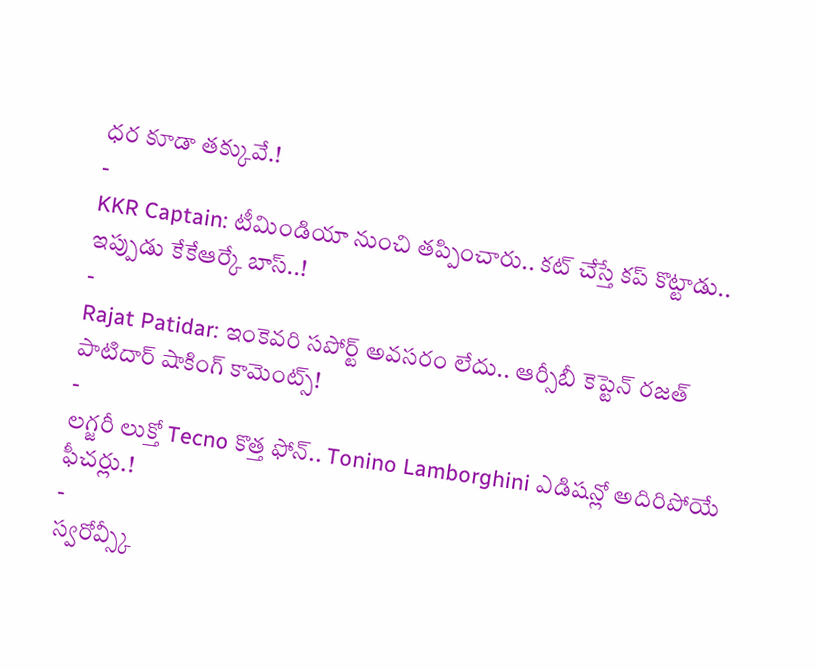ధర కూడా తక్కువే.!
-
KKR Captain: టీమిండియా నుంచి తప్పించారు.. కట్ చేస్తే కప్ కొట్టాడు.. ఇప్పుడు కేకేఆర్కే బాస్..!
-
Rajat Patidar: ఇంకెవరి సపోర్ట్ అవసరం లేదు.. ఆర్సీబీ కెప్టెన్ రజత్ పాటిదార్ షాకింగ్ కామెంట్స్!
-
లగ్జరీ లుక్తో Tecno కొత్త ఫోన్.. Tonino Lamborghini ఎడిషన్లో అదిరిపోయే ఫీచర్లు.!
-
స్వరోవ్స్కీ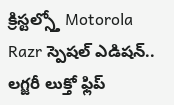క్రిస్టల్స్తో Motorola Razr స్పెషల్ ఎడిషన్.. లగ్జరీ లుక్తో ఫ్లిప్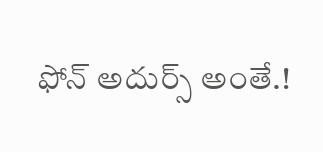ఫోన్ అదుర్స్ అంతే.!